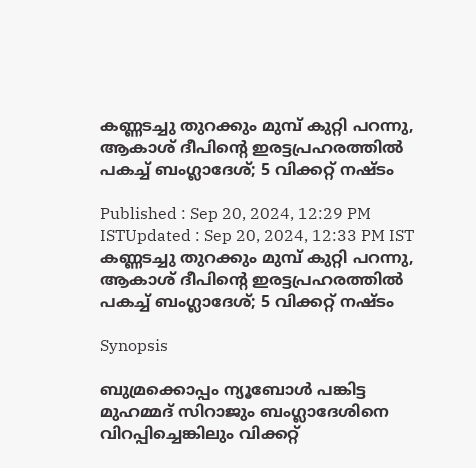കണ്ണടച്ചു തുറക്കും മുമ്പ് കുറ്റി പറന്നു, ആകാശ്‌ ദീപിന്‍റെ ഇരട്ടപ്രഹരത്തിൽ പകച്ച് ബംഗ്ലാദേശ്; 5 വിക്കറ്റ് നഷ്ടം

Published : Sep 20, 2024, 12:29 PM ISTUpdated : Sep 20, 2024, 12:33 PM IST
കണ്ണടച്ചു തുറക്കും മുമ്പ് കുറ്റി പറന്നു, ആകാശ്‌ ദീപിന്‍റെ ഇരട്ടപ്രഹരത്തിൽ പകച്ച് ബംഗ്ലാദേശ്; 5 വിക്കറ്റ് നഷ്ടം

Synopsis

ബുമ്രക്കൊപ്പം ന്യൂബോള്‍ പങ്കിട്ട മുഹമ്മദ് സിറാജും ബംഗ്ലാദേശിനെ വിറപ്പിച്ചെങ്കിലും വിക്കറ്റ്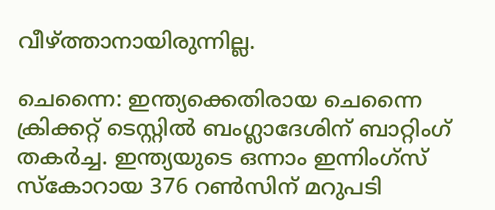വീഴ്ത്താനായിരുന്നില്ല.

ചെന്നൈ: ഇന്ത്യക്കെതിരായ ചെന്നൈ ക്രിക്കറ്റ് ടെസ്റ്റില്‍ ബംഗ്ലാദേശിന് ബാറ്റിംഗ് തകര്‍ച്ച. ഇന്ത്യയുടെ ഒന്നാം ഇന്നിംഗ്സ് സ്കോറായ 376 റണ്‍സിന് മറുപടി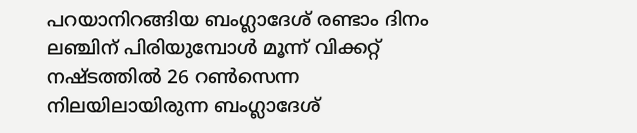പറയാനിറങ്ങിയ ബംഗ്ലാദേശ് രണ്ടാം ദിനം ലഞ്ചിന് പിരിയുമ്പോള്‍ മൂന്ന് വിക്കറ്റ് നഷ്ടത്തില്‍ 26 റണ്‍സെന്ന നിലയിലായിരുന്ന ബംഗ്ലാദേശ്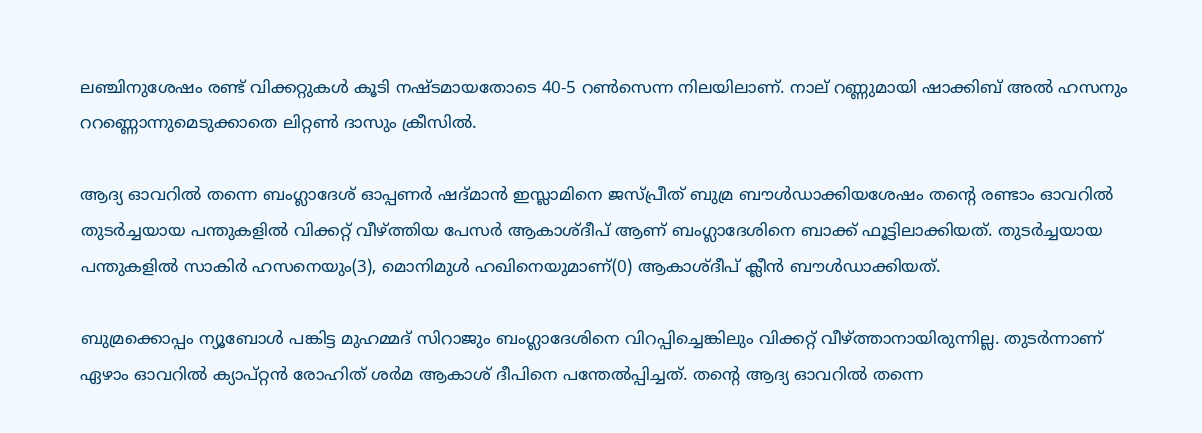ലഞ്ചിനുശേഷം രണ്ട് വിക്കറ്റുകള്‍ കൂടി നഷ്ടമായതോടെ 40-5 റണ്‍സെന്ന നിലയിലാണ്. നാല് റണ്ണുമായി ഷാക്കിബ് അല്‍ ഹസനും ററണ്ണൊന്നുമെടുക്കാതെ ലിറ്റണ്‍ ദാസും ക്രീസില്‍.

ആദ്യ ഓവറില്‍ തന്നെ ബംഗ്ലാദേശ് ഓപ്പണര്‍ ഷദ്മാൻ ഇസ്ലാമിനെ ജസ്പ്രീത് ബുമ്ര ബൗള്‍ഡാക്കിയശേഷം തന്‍റെ രണ്ടാം ഓവറില്‍ തുടര്‍ച്ചയായ പന്തുകളില്‍ വിക്കറ്റ് വീഴ്ത്തിയ പേസര്‍ ആകാശ്‌ദീപ് ആണ് ബംഗ്ലാദേശിനെ ബാക്ക് ഫൂട്ടിലാക്കിയത്. തുടര്‍ച്ചയായ പന്തുകളില്‍ സാകിര്‍ ഹസനെയും(3), മൊനിമുള്‍ ഹഖിനെയുമാണ്(0) ആകാശ്‌ദീപ് ക്ലീന്‍ ബൗള്‍ഡാക്കിയത്.

ബുമ്രക്കൊപ്പം ന്യൂബോള്‍ പങ്കിട്ട മുഹമ്മദ് സിറാജും ബംഗ്ലാദേശിനെ വിറപ്പിച്ചെങ്കിലും വിക്കറ്റ് വീഴ്ത്താനായിരുന്നില്ല. തുടര്‍ന്നാണ് ഏഴാം ഓവറില്‍ ക്യാപ്റ്റൻ രോഹിത് ശര്‍മ ആകാശ് ദീപിനെ പന്തേല്‍പ്പിച്ചത്. തന്‍റെ ആദ്യ ഓവറില്‍ തന്നെ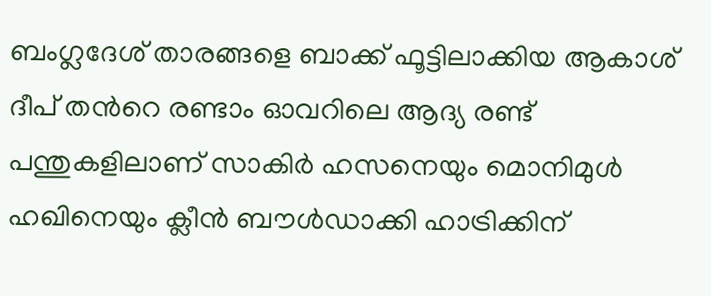ബംഗ്ലദേശ് താരങ്ങളെ ബാക്ക് ഫൂട്ടിലാക്കിയ ആകാശ് ദീപ് തന്‍റെ രണ്ടാം ഓവറിലെ ആദ്യ രണ്ട് പന്തുകളിലാണ് സാകിര്‍ ഹസനെയും മൊനിമുള്‍ ഹഖിനെയും ക്ലീന്‍ ബൗള്‍ഡാക്കി ഹാട്രിക്കിന്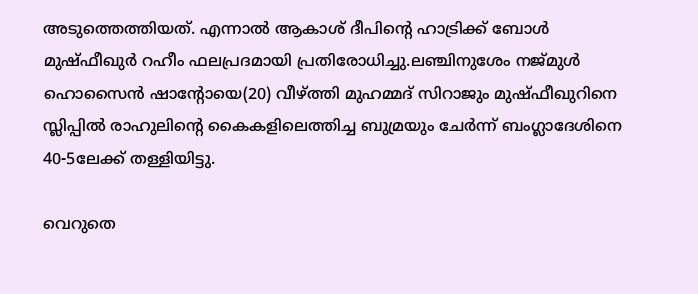അടുത്തെത്തിയത്. എന്നാല്‍ ആകാശ് ദീപിന്‍റെ ഹാട്രിക്ക് ബോള്‍ മുഷ്ഫീഖുര്‍ റഹീം ഫലപ്രദമായി പ്രതിരോധിച്ചു.ലഞ്ചിനുശേം നജ്മുള്‍ ഹൊസൈന്‍ ഷാന്‍റോയെ(20) വീഴ്ത്തി മുഹമ്മദ് സിറാജും മുഷ്ഫീഖുറിനെ സ്ലിപ്പില്‍ രാഹുലിന്‍റെ കൈകളിലെത്തിച്ച ബുമ്രയും ചേര്‍ന്ന് ബംഗ്ലാദേശിനെ 40-5ലേക്ക് തള്ളിയിട്ടു.

വെറുതെ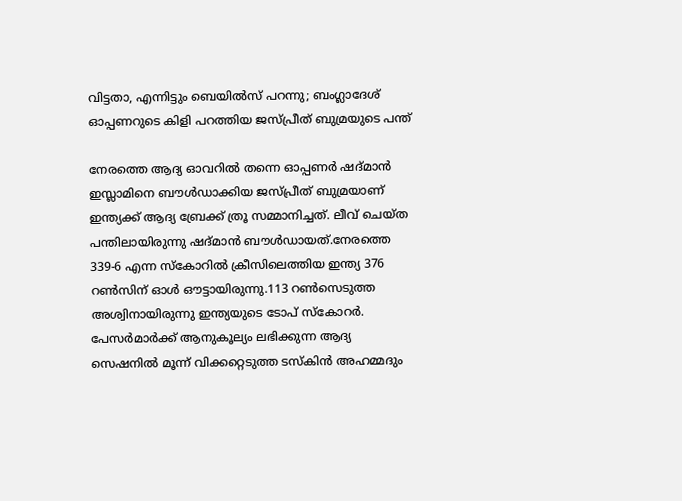വിട്ടതാ, എന്നിട്ടും ബെയിൽസ് പറന്നു; ബംഗ്ലാദേശ് ഓപ്പണറുടെ കിളി പറത്തിയ ജസ്പ്രീത് ബുമ്രയുടെ പന്ത്

നേരത്തെ ആദ്യ ഓവറില്‍ തന്നെ ഓപ്പണര്‍ ഷദ്മാന്‍ ഇസ്ലാമിനെ ബൗള്‍ഡാക്കിയ ജസ്പ്രീത് ബുമ്രയാണ് ഇന്ത്യക്ക് ആദ്യ ബ്രേക്ക് ത്രൂ സമ്മാനിച്ചത്. ലീവ് ചെയ്ത പന്തിലായിരുന്നു ഷദ്മാന്‍ ബൗള്‍ഡായത്.നേരത്തെ 339-6 എന്ന സ്കോറില്‍ ക്രീസിലെത്തിയ ഇന്ത്യ 376 റണ്‍സിന് ഓള്‍ ഔട്ടായിരുന്നു.113 റണ്‍സെടുത്ത അശ്വിനായിരുന്നു ഇന്ത്യയുടെ ടോപ് സ്കോറര്‍. പേസര്‍മാര്‍ക്ക് ആനുകൂല്യം ലഭിക്കുന്ന ആദ്യ സെഷനില്‍ മൂന്ന് വിക്കറ്റെടുത്ത ടസ്കിന്‍ അഹമ്മദും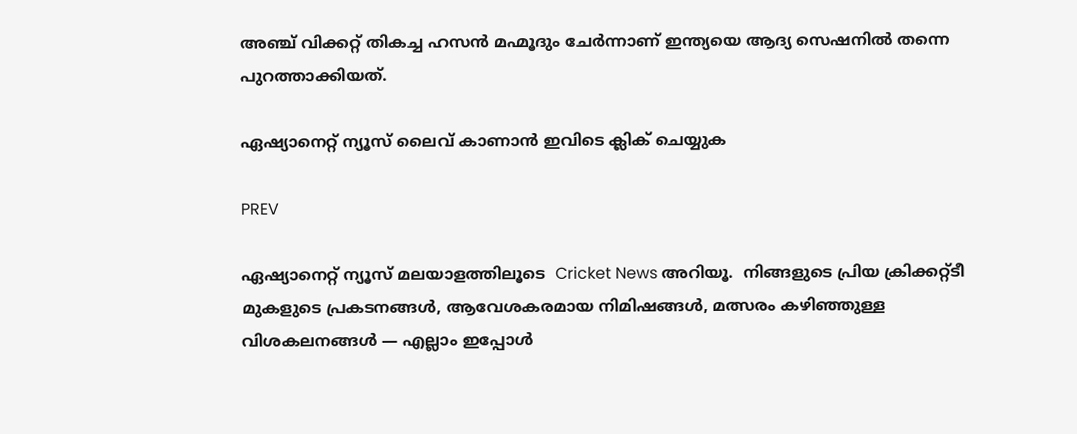അഞ്ച് വിക്കറ്റ് തികച്ച ഹസന്‍ മഹ്മൂദും ചേര്‍ന്നാണ് ഇന്ത്യയെ ആദ്യ സെഷനില്‍ തന്നെ പുറത്താക്കിയത്.

ഏഷ്യാനെറ്റ് ന്യൂസ് ലൈവ് കാണാന്‍ ഇവിടെ ക്ലിക് ചെയ്യുക

PREV

ഏഷ്യാനെറ്റ് ന്യൂസ് മലയാളത്തിലൂടെ  Cricket News അറിയൂ.  നിങ്ങളുടെ പ്രിയ ക്രിക്കറ്റ്ടീ മുകളുടെ പ്രകടനങ്ങൾ, ആവേശകരമായ നിമിഷങ്ങൾ, മത്സരം കഴിഞ്ഞുള്ള വിശകലനങ്ങൾ — എല്ലാം ഇപ്പോൾ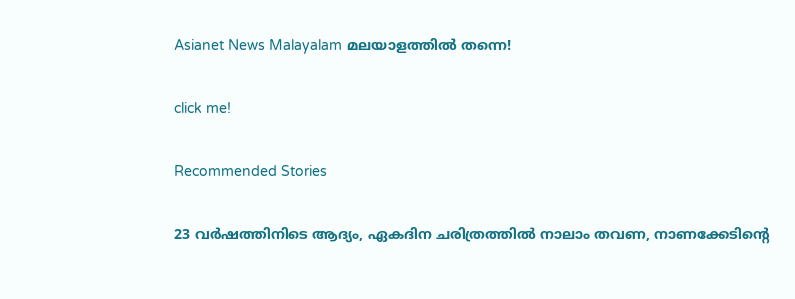Asianet News Malayalam മലയാളത്തിൽ തന്നെ!

click me!

Recommended Stories

23 വർഷത്തിനിടെ ആദ്യം, ഏകദിന ചരിത്രത്തില്‍ നാലാം തവണ, നാണക്കേടിന്‍റെ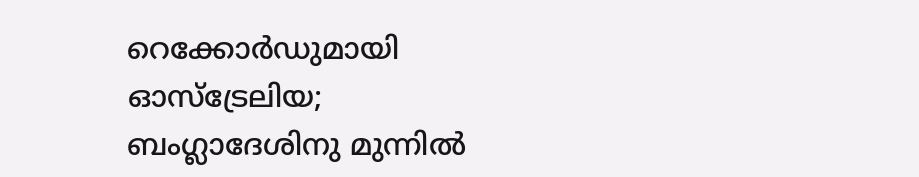റെക്കോര്‍ഡുമായി ഓസ്ട്രേലിയ; ബംഗ്ലാദേശിനു മുന്നില്‍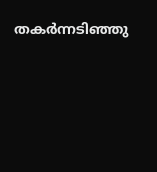തകര്‍ന്നടിഞ്ഞു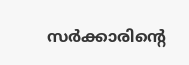സര്‍ക്കാരിന്‍റെ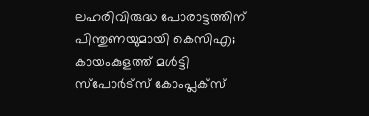ലഹരിവിരുദ്ധ പോരാട്ടത്തിന് പിന്തുണയുമായി കെസിഎ; കായംകുളത്ത് മൾട്ടി സ്പോർട്സ് കോംപ്ലക്സ്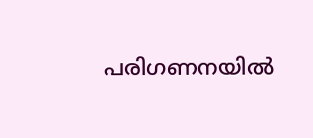പരിഗണനയില്‍